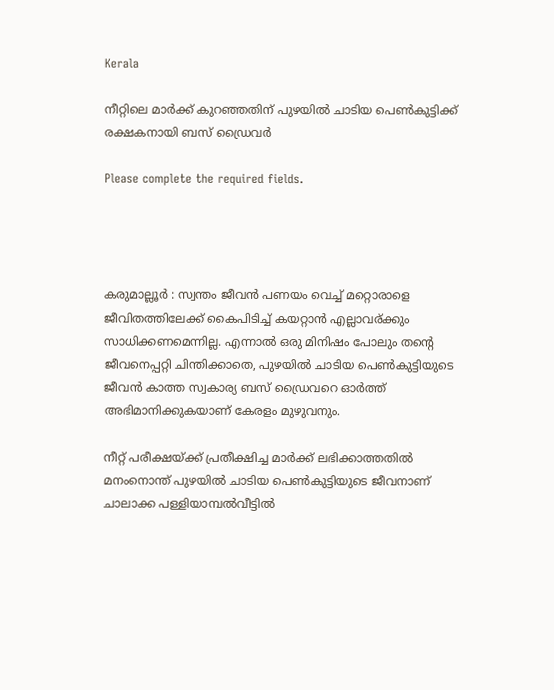Kerala

നീറ്റിലെ മാർക്ക് കുറഞ്ഞതിന് പുഴയിൽ ചാടിയ പെൺകുട്ടിക്ക് രക്ഷകനായി ബസ് ഡ്രൈവർ

Please complete the required fields.




കരുമാല്ലൂർ : സ്വന്തം ജീവൻ പണയം വെച്ച് മറ്റൊരാളെ ജീവിതത്തിലേക്ക് കൈപിടിച്ച് കയറ്റാൻ എല്ലാവര്ക്കും സാധിക്കണമെന്നില്ല. എന്നാൽ ഒരു മിനിഷം പോലും തന്റെ ജീവനെപ്പറ്റി ചിന്തിക്കാതെ, പുഴയിൽ ചാടിയ പെൺകുട്ടിയുടെ ജീവൻ കാത്ത സ്വകാര്യ ബസ് ഡ്രൈവറെ ഓർത്ത് അഭിമാനിക്കുകയാണ് കേരളം മുഴുവനും.

നീറ്റ് പരീക്ഷയ്ക്ക് പ്രതീക്ഷിച്ച മാർക്ക് ലഭിക്കാത്തതിൽ മനംനൊന്ത് പുഴയിൽ ചാടിയ പെൺകുട്ടിയുടെ ജീവനാണ് ചാലാക്ക പള്ളിയാമ്പൽവീട്ടിൽ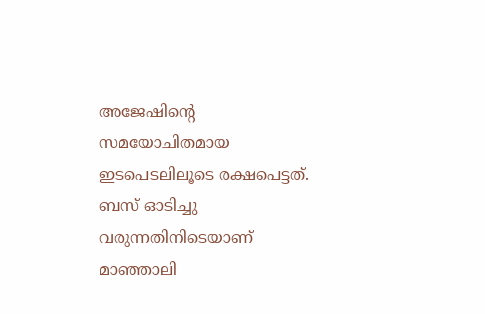അജേഷിന്റെ സമയോചിതമായ ഇടപെടലിലൂടെ രക്ഷപെട്ടത്. ബസ് ഓടിച്ചു വരുന്നതിനിടെയാണ് മാഞ്ഞാലി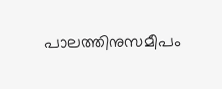പാലത്തിനുസമീപം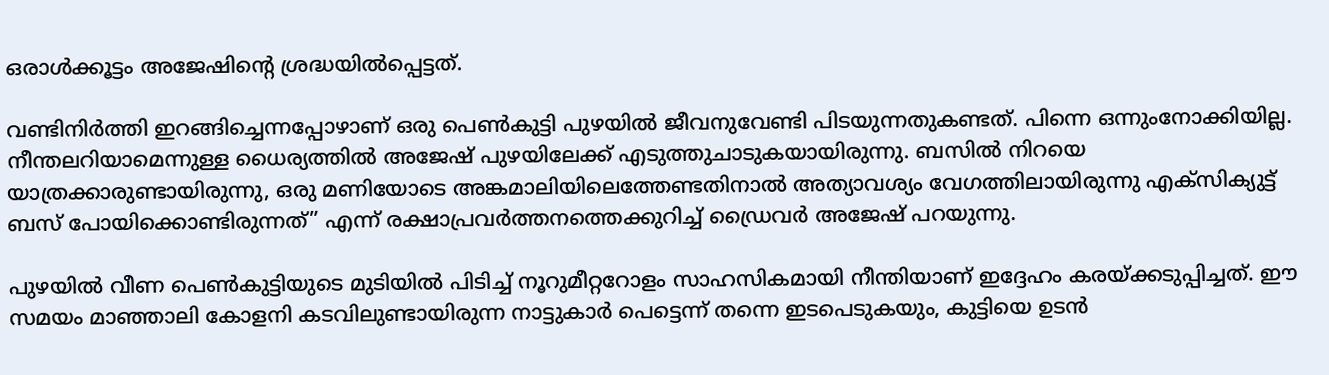ഒരാൾക്കൂട്ടം അജേഷിന്റെ ശ്രദ്ധയിൽപ്പെട്ടത്.

വണ്ടിനിർത്തി ഇറങ്ങിച്ചെന്നപ്പോഴാണ് ഒരു പെൺകുട്ടി പുഴയിൽ ജീവനുവേണ്ടി പിടയുന്നതുകണ്ടത്. പിന്നെ ഒന്നുംനോക്കിയില്ല. നീന്തലറിയാമെന്നുള്ള ധൈര്യത്തിൽ അജേഷ് പുഴയിലേക്ക് എടുത്തുചാടുകയായിരുന്നു. ബസിൽ നിറയെ യാത്രക്കാരുണ്ടായിരുന്നു, ഒരു മണിയോടെ അങ്കമാലിയിലെത്തേണ്ടതിനാൽ അത്യാവശ്യം വേഗത്തിലായിരുന്നു എക്‌സിക്യുട്ട് ബസ് പോയിക്കൊണ്ടിരുന്നത്” എന്ന് രക്ഷാപ്രവർത്തനത്തെക്കുറിച്ച് ഡ്രൈവർ അജേഷ് പറയുന്നു.

പുഴയിൽ വീണ പെൺകുട്ടിയുടെ മുടിയിൽ പിടിച്ച് നൂറുമീറ്ററോളം സാഹസികമായി നീന്തിയാണ് ഇദ്ദേഹം കരയ്ക്കടുപ്പിച്ചത്. ഈ സമയം മാഞ്ഞാലി കോളനി കടവിലുണ്ടായിരുന്ന നാട്ടുകാർ പെട്ടെന്ന് തന്നെ ഇടപെടുകയും, കുട്ടിയെ ഉടൻ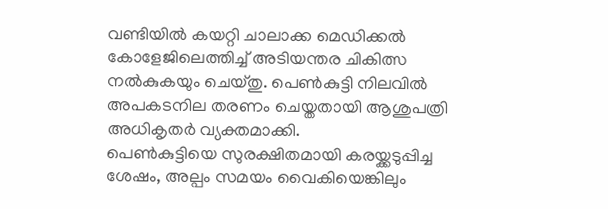വണ്ടിയിൽ കയറ്റി ചാലാക്ക മെഡിക്കൽ കോളേജിലെത്തിച്ച് അടിയന്തര ചികിത്സ നൽകുകയും ചെയ്തു. പെൺകുട്ടി നിലവിൽ അപകടനില തരണം ചെയ്തതായി ആശുപത്രി അധികൃതർ വ്യക്തമാക്കി.
പെൺകുട്ടിയെ സുരക്ഷിതമായി കരയ്ക്കടുപ്പിച്ച ശേഷം, അല്പം സമയം വൈകിയെങ്കിലും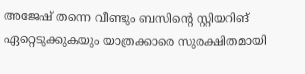അജേഷ് തന്നെ വീണ്ടും ബസിന്റെ സ്റ്റിയറിങ് ഏറ്റെടുക്കുകയും യാത്രക്കാരെ സുരക്ഷിതമായി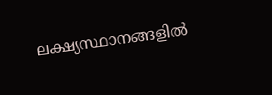ലക്ഷ്യസ്ഥാനങ്ങളിൽ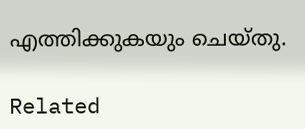എത്തിക്കുകയും ചെയ്തു.

Related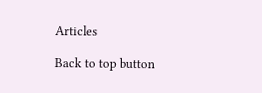Articles

Back to top button